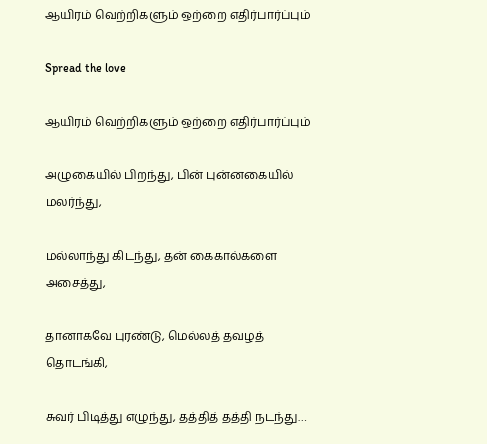ஆயிரம் வெற்றிகளும் ஒற்றை எதிர்பார்ப்பும்

Spread the love

ஆயிரம் வெற்றிகளும் ஒற்றை எதிர்பார்ப்பும்

அழுகையில் பிறந்து, பின் புன்னகையில் மலர்ந்து,

மல்லாந்து கிடந்து, தன் கைகால்களை அசைத்து,

தானாகவே புரண்டு, மெல்லத் தவழத் தொடங்கி,

சுவர் பிடித்து எழுந்து, தத்தித் தத்தி நடந்து…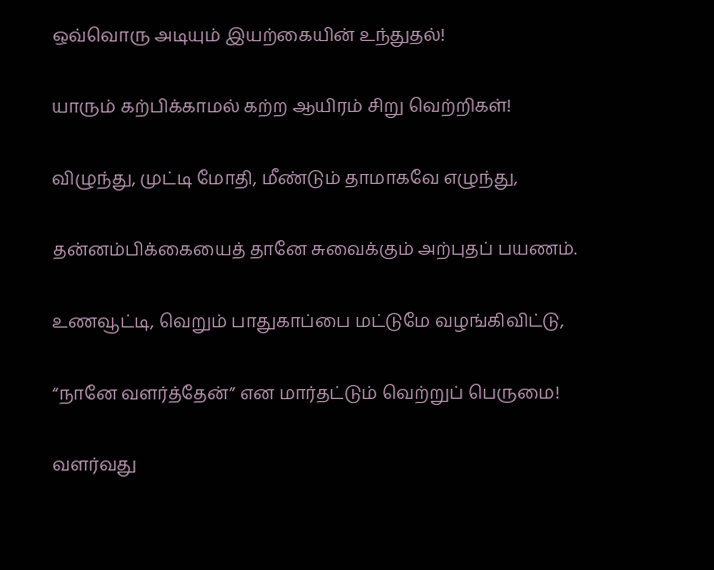ஒவ்வொரு அடியும் இயற்கையின் உந்துதல்!

யாரும் கற்பிக்காமல் கற்ற ஆயிரம் சிறு வெற்றிகள்!

விழுந்து, முட்டி மோதி, மீண்டும் தாமாகவே எழுந்து,

தன்னம்பிக்கையைத் தானே சுவைக்கும் அற்புதப் பயணம்.

உணவூட்டி, வெறும் பாதுகாப்பை மட்டுமே வழங்கிவிட்டு,

“நானே வளர்த்தேன்” என மார்தட்டும் வெற்றுப் பெருமை!

வளர்வது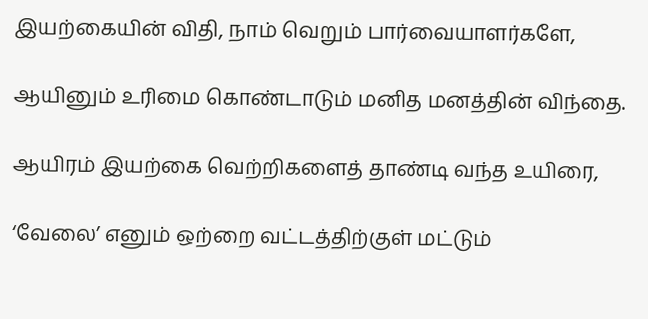இயற்கையின் விதி, நாம் வெறும் பார்வையாளர்களே,

ஆயினும் உரிமை கொண்டாடும் மனித மனத்தின் விந்தை.

ஆயிரம் இயற்கை வெற்றிகளைத் தாண்டி வந்த உயிரை,

‘வேலை’ எனும் ஒற்றை வட்டத்திற்குள் மட்டும்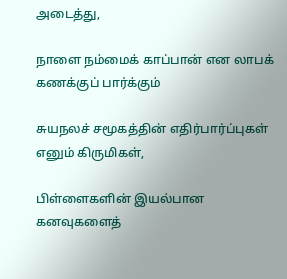அடைத்து,

நாளை நம்மைக் காப்பான் என லாபக் கணக்குப் பார்க்கும்

சுயநலச் சமூகத்தின் எதிர்பார்ப்புகள் எனும் கிருமிகள்,

பிள்ளைகளின் இயல்பான கனவுகளைத்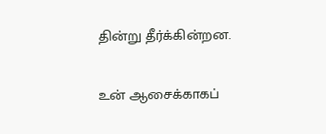தின்று தீர்க்கின்றன.

உன் ஆசைக்காகப்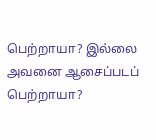பெற்றாயா? இல்லை அவனை ஆசைப்படப் பெற்றாயா?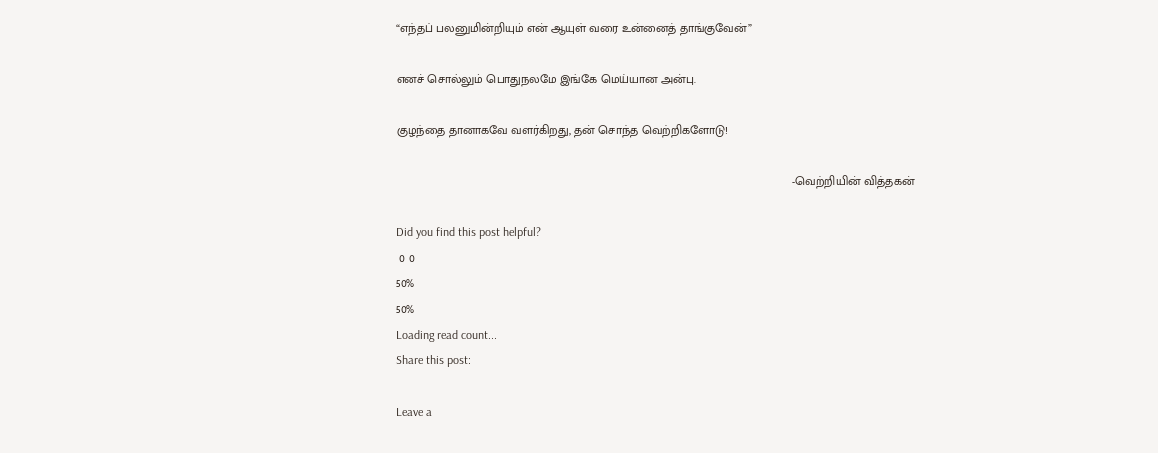“எந்தப் பலனுமின்றியும் என் ஆயுள் வரை உன்னைத் தாங்குவேன்”

எனச் சொல்லும் பொதுநலமே இங்கே மெய்யான அன்பு.

குழந்தை தானாகவே வளர்கிறது, தன் சொந்த வெற்றிகளோடு!

                                                                                                                      -வெற்றியின் வித்தகன்

Did you find this post helpful?
 0 0
50%
50%
Loading read count...
Share this post:

Leave a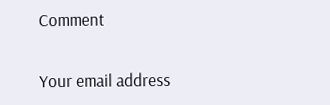Comment

Your email address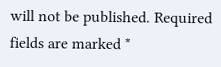will not be published. Required fields are marked *